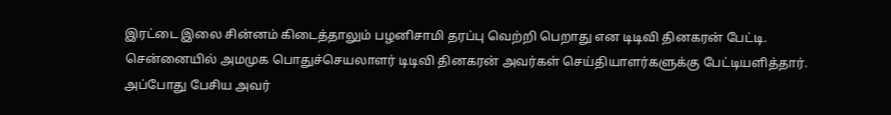இரட்டை இலை சின்னம் கிடைத்தாலும் பழனிசாமி தரப்பு வெற்றி பெறாது என டிடிவி தினகரன் பேட்டி.
சென்னையில் அமமுக பொதுச்செயலாளர் டிடிவி தினகரன் அவர்கள் செய்தியாளர்களுக்கு பேட்டியளித்தார். அப்போது பேசிய அவர்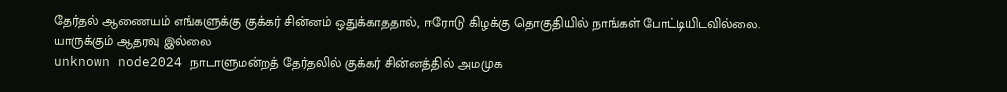தேர்தல் ஆணையம் எங்களுக்கு குக்கர் சின்னம் ஒதுக்காததால், ஈரோடு கிழக்கு தொகுதியில் நாங்கள் போட்டியிடவில்லை.
யாருக்கும் ஆதரவு இல்லை
unknown node2024 நாடாளுமன்றத் தேர்தலில் குக்கர் சின்னத்தில் அமமுக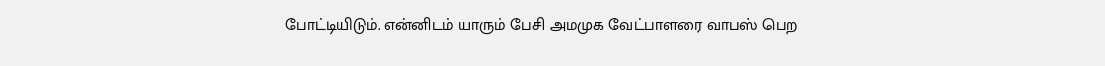போட்டியிடும். என்னிடம் யாரும் பேசி அமமுக வேட்பாளரை வாபஸ் பெற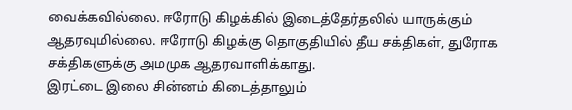வைக்கவில்லை. ஈரோடு கிழக்கில் இடைத்தேர்தலில் யாருக்கும் ஆதரவுமில்லை. ஈரோடு கிழக்கு தொகுதியில் தீய சக்திகள், துரோக சக்திகளுக்கு அமமுக ஆதரவாளிக்காது.
இரட்டை இலை சின்னம் கிடைத்தாலும்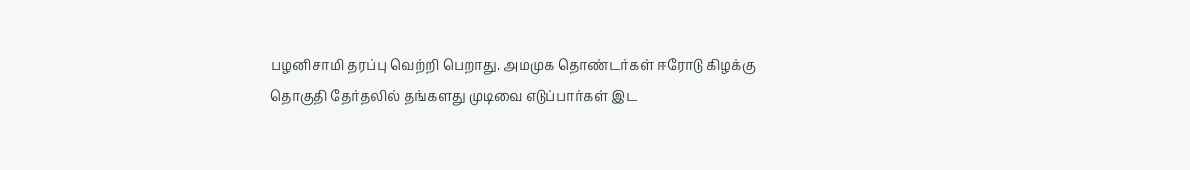பழனிசாமி தரப்பு வெற்றி பெறாது. அமமுக தொண்டர்கள் ஈரோடு கிழக்கு தொகுதி தேர்தலில் தங்களது முடிவை எடுப்பார்கள் இட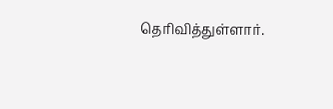தெரிவித்துள்ளார்.